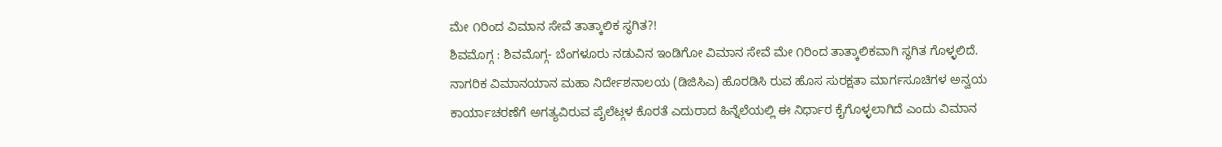ಮೇ ೧ರಿಂದ ವಿಮಾನ ಸೇವೆ ತಾತ್ಕಾಲಿಕ ಸ್ಥಗಿತ?!
ಶಿವಮೊಗ್ಗ : ಶಿವಮೊಗ್ಗ- ಬೆಂಗಳೂರು ನಡುವಿನ ಇಂಡಿಗೋ ವಿಮಾನ ಸೇವೆ ಮೇ ೧ರಿಂದ ತಾತ್ಕಾಲಿಕವಾಗಿ ಸ್ಥಗಿತ ಗೊಳ್ಳಲಿದೆ. ನಾಗರಿಕ ವಿಮಾನಯಾನ ಮಹಾ ನಿರ್ದೇಶನಾಲಯ (ಡಿಜಿಸಿಎ) ಹೊರಡಿಸಿ ರುವ ಹೊಸ ಸುರಕ್ಷತಾ ಮಾರ್ಗಸೂಚಿಗಳ ಅನ್ವಯ ಕಾರ್ಯಾಚರಣೆಗೆ ಅಗತ್ಯವಿರುವ ಪೈಲೆಟ್ಗಳ ಕೊರತೆ ಎದುರಾದ ಹಿನ್ನೆಲೆಯಲ್ಲಿ ಈ ನಿರ್ಧಾರ ಕೈಗೊಳ್ಳಲಾಗಿದೆ ಎಂದು ವಿಮಾನ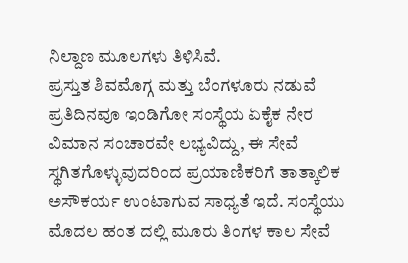ನಿಲ್ದಾಣ ಮೂಲಗಳು ತಿಳಿಸಿವೆ.
ಪ್ರಸ್ತುತ ಶಿವಮೊಗ್ಗ ಮತ್ತು ಬೆಂಗಳೂರು ನಡುವೆ ಪ್ರತಿದಿನವೂ ಇಂಡಿಗೋ ಸಂಸ್ಥೆಯ ಏಕೈಕ ನೇರ ವಿಮಾನ ಸಂಚಾರವೇ ಲಭ್ಯವಿದ್ದು, ಈ ಸೇವೆ ಸ್ಥಗಿತಗೊಳ್ಳುವುದರಿಂದ ಪ್ರಯಾಣಿಕರಿಗೆ ತಾತ್ಕಾಲಿಕ ಅಸೌಕರ್ಯ ಉಂಟಾಗುವ ಸಾಧ್ಯತೆ ಇದೆ. ಸಂಸ್ಥೆಯು ಮೊದಲ ಹಂತ ದಲ್ಲಿ ಮೂರು ತಿಂಗಳ ಕಾಲ ಸೇವೆ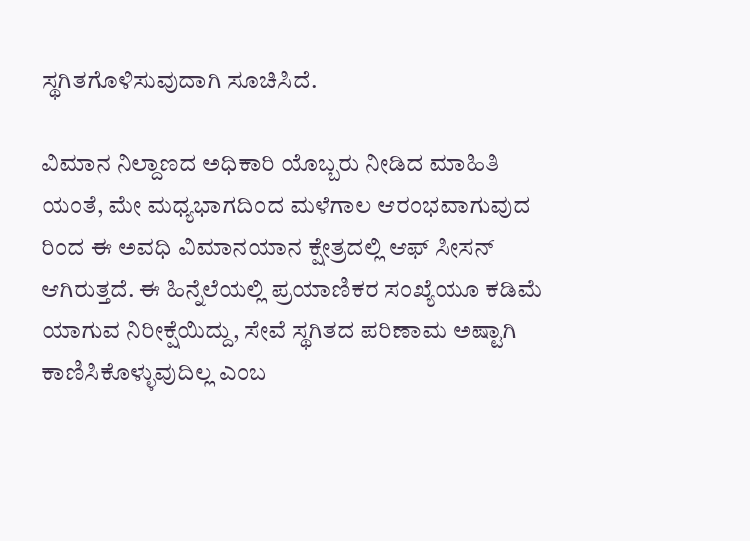ಸ್ಥಗಿತಗೊಳಿಸುವುದಾಗಿ ಸೂಚಿಸಿದೆ.

ವಿಮಾನ ನಿಲ್ದಾಣದ ಅಧಿಕಾರಿ ಯೊಬ್ಬರು ನೀಡಿದ ಮಾಹಿತಿ ಯಂತೆ, ಮೇ ಮಧ್ಯಭಾಗದಿಂದ ಮಳೆಗಾಲ ಆರಂಭವಾಗುವುದ ರಿಂದ ಈ ಅವಧಿ ವಿಮಾನಯಾನ ಕ್ಷೇತ್ರದಲ್ಲಿ ಆಫ್ ಸೀಸನ್ ಆಗಿರುತ್ತದೆ. ಈ ಹಿನ್ನೆಲೆಯಲ್ಲಿ ಪ್ರಯಾಣಿಕರ ಸಂಖ್ಯೆಯೂ ಕಡಿಮೆ ಯಾಗುವ ನಿರೀಕ್ಷೆಯಿದ್ದು, ಸೇವೆ ಸ್ಥಗಿತದ ಪರಿಣಾಮ ಅಷ್ಟಾಗಿ ಕಾಣಿಸಿಕೊಳ್ಳುವುದಿಲ್ಲ ಎಂಬ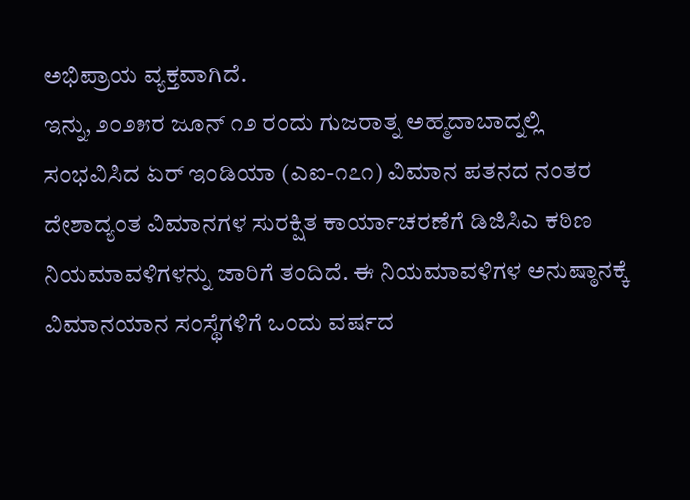ಅಭಿಪ್ರಾಯ ವ್ಯಕ್ತವಾಗಿದೆ.
ಇನ್ನು, ೨೦೨೫ರ ಜೂನ್ ೧೨ ರಂದು ಗುಜರಾತ್ನ ಅಹ್ಮದಾಬಾದ್ನಲ್ಲಿ ಸಂಭವಿಸಿದ ಏರ್ ಇಂಡಿಯಾ (ಎಐ-೧೭೧) ವಿಮಾನ ಪತನದ ನಂತರ ದೇಶಾದ್ಯಂತ ವಿಮಾನಗಳ ಸುರಕ್ಷಿತ ಕಾರ್ಯಾಚರಣೆಗೆ ಡಿಜಿಸಿಎ ಕಠಿಣ ನಿಯಮಾವಳಿಗಳನ್ನು ಜಾರಿಗೆ ತಂದಿದೆ. ಈ ನಿಯಮಾವಳಿಗಳ ಅನುಷ್ಠಾನಕ್ಕೆ ವಿಮಾನಯಾನ ಸಂಸ್ಥೆಗಳಿಗೆ ಒಂದು ವರ್ಷದ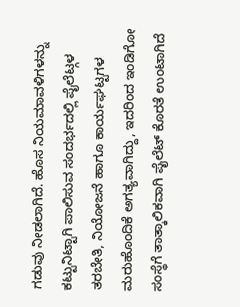ಗಡುವು ನೀಡಲಾಗಿದೆ. ಹೊಸ ನಿಯಮಾವಳಿಗಳನ್ನು ಕಟ್ಟುನಿಟ್ಟಾಗಿ ಪಾಲಿಸುವ ಸಂದರ್ಭದಲ್ಲಿ ಪೈಲೆಟ್ಗಳ ತರಬೇತಿ, ನಿಯೋಜನೆ ಹಾಗೂ ಕಾರ್ಯಘಟ್ಟಗಳ ಮರುಹೊಂದಿಕೆ ಅಗತ್ಯವಾಗಿದ್ದು, ಇದರಿಂದ ಇಂಡಿಗೋ ಸಂಸ್ಥೆಗೆ ತಾತ್ಕಾಲಿಕವಾಗಿ ಪೈಲೆಟ್ ಕೊರತೆ ಉಂಟಾಗಿದೆ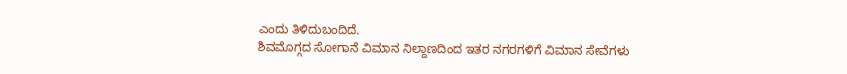ಎಂದು ತಿಳಿದುಬಂದಿದೆ.
ಶಿವಮೊಗ್ಗದ ಸೋಗಾನೆ ವಿಮಾನ ನಿಲ್ದಾಣದಿಂದ ಇತರ ನಗರಗಳಿಗೆ ವಿಮಾನ ಸೇವೆಗಳು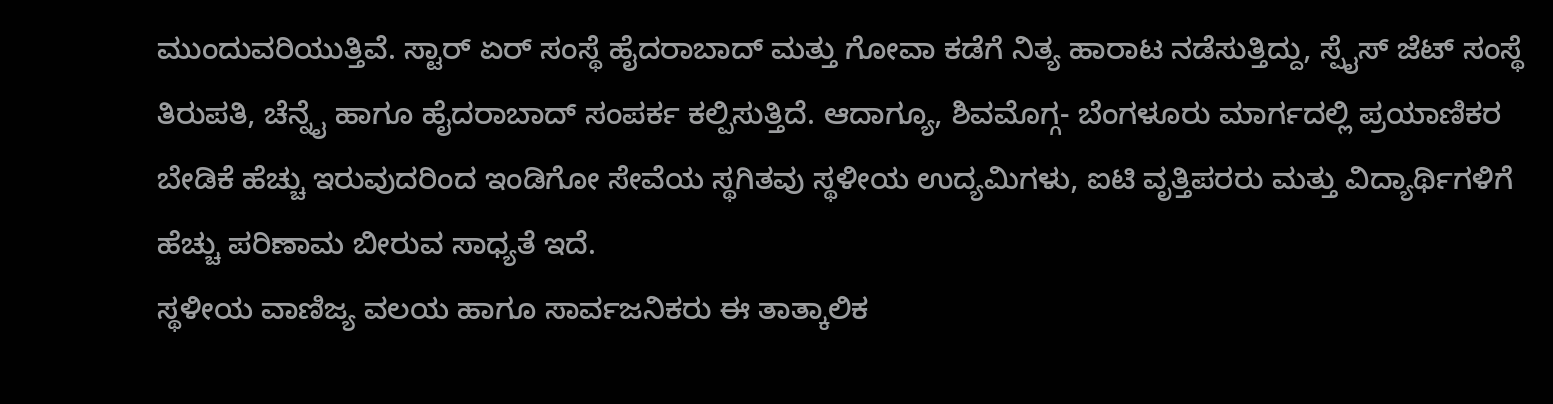ಮುಂದುವರಿಯುತ್ತಿವೆ. ಸ್ಟಾರ್ ಏರ್ ಸಂಸ್ಥೆ ಹೈದರಾಬಾದ್ ಮತ್ತು ಗೋವಾ ಕಡೆಗೆ ನಿತ್ಯ ಹಾರಾಟ ನಡೆಸುತ್ತಿದ್ದು, ಸ್ಪೈಸ್ ಜೆಟ್ ಸಂಸ್ಥೆ ತಿರುಪತಿ, ಚೆನ್ನೈ ಹಾಗೂ ಹೈದರಾಬಾದ್ ಸಂಪರ್ಕ ಕಲ್ಪಿಸುತ್ತಿದೆ. ಆದಾಗ್ಯೂ, ಶಿವಮೊಗ್ಗ- ಬೆಂಗಳೂರು ಮಾರ್ಗದಲ್ಲಿ ಪ್ರಯಾಣಿಕರ ಬೇಡಿಕೆ ಹೆಚ್ಚು ಇರುವುದರಿಂದ ಇಂಡಿಗೋ ಸೇವೆಯ ಸ್ಥಗಿತವು ಸ್ಥಳೀಯ ಉದ್ಯಮಿಗಳು, ಐಟಿ ವೃತ್ತಿಪರರು ಮತ್ತು ವಿದ್ಯಾರ್ಥಿಗಳಿಗೆ ಹೆಚ್ಚು ಪರಿಣಾಮ ಬೀರುವ ಸಾಧ್ಯತೆ ಇದೆ.
ಸ್ಥಳೀಯ ವಾಣಿಜ್ಯ ವಲಯ ಹಾಗೂ ಸಾರ್ವಜನಿಕರು ಈ ತಾತ್ಕಾಲಿಕ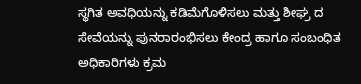ಸ್ಥಗಿತ ಅವಧಿಯನ್ನು ಕಡಿಮೆಗೊಳಿಸಲು ಮತ್ತು ಶೀಘ್ರ ದ ಸೇವೆಯನ್ನು ಪುನರಾರಂಭಿಸಲು ಕೇಂದ್ರ ಹಾಗೂ ಸಂಬಂಧಿತ ಅಧಿಕಾರಿಗಳು ಕ್ರಮ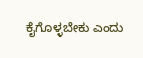ಕೈಗೊಳ್ಳಬೇಕು ಎಂದು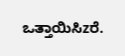ಒತ್ತಾಯಿಸಿzರೆ.